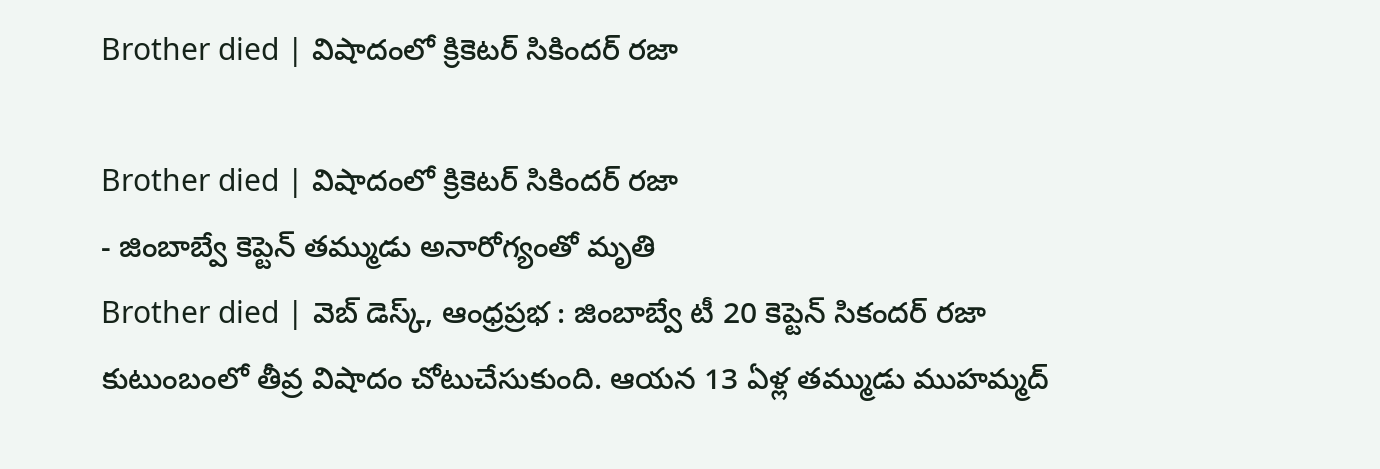Brother died | విషాదంలో క్రికెటర్ సికిందర్ రజా

Brother died | విషాదంలో క్రికెటర్ సికిందర్ రజా
- జింబాబ్వే కెప్టెన్ తమ్ముడు అనారోగ్యంతో మృతి
Brother died | వెబ్ డెస్క్, ఆంధ్రప్రభ : జింబాబ్వే టీ 20 కెప్టెన్ సికందర్ రజా కుటుంబంలో తీవ్ర విషాదం చోటుచేసుకుంది. ఆయన 13 ఏళ్ల తమ్ముడు ముహమ్మద్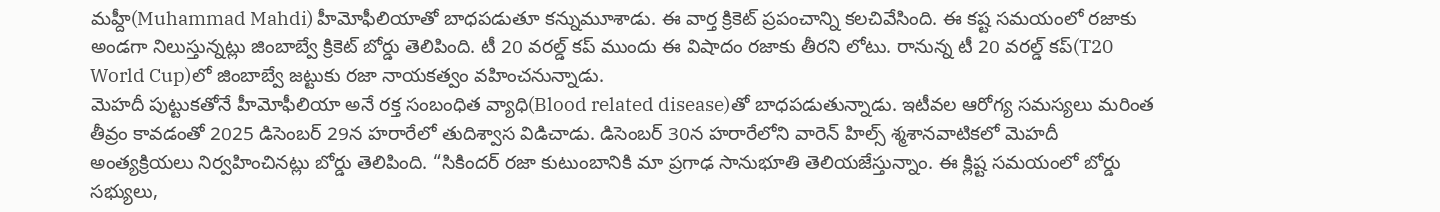మహ్దీ(Muhammad Mahdi) హీమోఫీలియాతో బాధపడుతూ కన్నుమూశాడు. ఈ వార్త క్రికెట్ ప్రపంచాన్ని కలచివేసింది. ఈ కష్ట సమయంలో రజాకు అండగా నిలుస్తున్నట్లు జింబాబ్వే క్రికెట్ బోర్డు తెలిపింది. టీ 20 వరల్డ్ కప్ ముందు ఈ విషాదం రజాకు తీరని లోటు. రానున్న టీ 20 వరల్డ్ కప్(T20 World Cup)లో జింబాబ్వే జట్టుకు రజా నాయకత్వం వహించనున్నాడు.
మెహదీ పుట్టుకతోనే హీమోఫీలియా అనే రక్త సంబంధిత వ్యాధి(Blood related disease)తో బాధపడుతున్నాడు. ఇటీవల ఆరోగ్య సమస్యలు మరింత తీవ్రం కావడంతో 2025 డిసెంబర్ 29న హరారేలో తుదిశ్వాస విడిచాడు. డిసెంబర్ 30న హరారేలోని వారెన్ హిల్స్ శ్మశానవాటికలో మెహదీ అంత్యక్రియలు నిర్వహించినట్లు బోర్డు తెలిపింది. “సికిందర్ రజా కుటుంబానికి మా ప్రగాఢ సానుభూతి తెలియజేస్తున్నాం. ఈ క్లిష్ట సమయంలో బోర్డు సభ్యులు,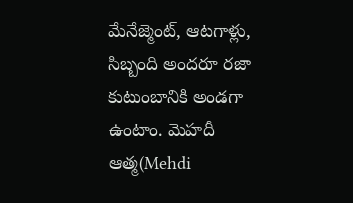మేనేజ్మెంట్, ఆటగాళ్లు, సిబ్బంది అందరూ రజా కుటుంబానికి అండగా ఉంటాం. మెహదీ ఆత్మ(Mehdi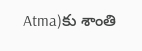Atma)కు శాంతి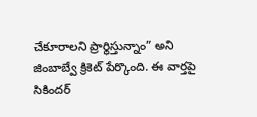చేకూరాలని ప్రార్థిస్తున్నాం” అని జింబాబ్వే క్రికెట్ పేర్కొంది. ఈ వార్తపై సికిందర్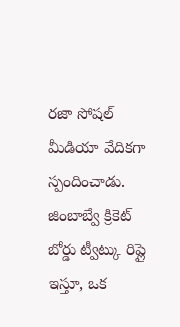రజా సోషల్ మీడియా వేదికగా స్పందించాడు. జింబాబ్వే క్రికెట్ బోర్డు ట్వీట్కు రిప్లై ఇస్తూ, ఒక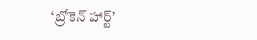‘బ్రోకెన్ హార్ట్’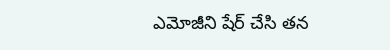ఎమోజీని షేర్ చేసి తన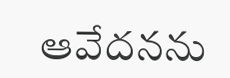ఆవేదనను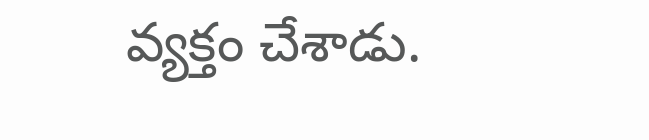వ్యక్తం చేశాడు.